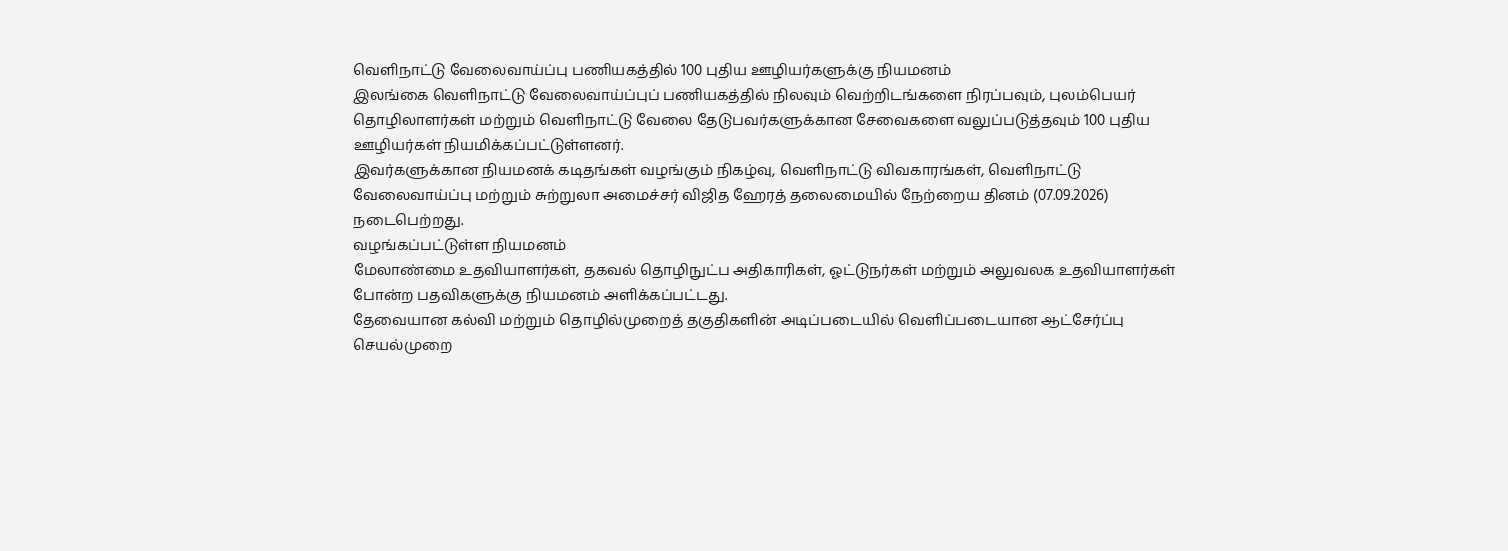வெளிநாட்டு வேலைவாய்ப்பு பணியகத்தில் 100 புதிய ஊழியர்களுக்கு நியமனம்
இலங்கை வெளிநாட்டு வேலைவாய்ப்புப் பணியகத்தில் நிலவும் வெற்றிடங்களை நிரப்பவும், புலம்பெயர் தொழிலாளர்கள் மற்றும் வெளிநாட்டு வேலை தேடுபவர்களுக்கான சேவைகளை வலுப்படுத்தவும் 100 புதிய ஊழியர்கள் நியமிக்கப்பட்டுள்ளனர்.
இவர்களுக்கான நியமனக் கடிதங்கள் வழங்கும் நிகழ்வு, வெளிநாட்டு விவகாரங்கள், வெளிநாட்டு வேலைவாய்ப்பு மற்றும் சுற்றுலா அமைச்சர் விஜித ஹேரத் தலைமையில் நேற்றைய தினம் (07.09.2026) நடைபெற்றது.
வழங்கப்பட்டுள்ள நியமனம்
மேலாண்மை உதவியாளர்கள், தகவல் தொழிநுட்ப அதிகாரிகள், ஓட்டுநர்கள் மற்றும் அலுவலக உதவியாளர்கள் போன்ற பதவிகளுக்கு நியமனம் அளிக்கப்பட்டது.
தேவையான கல்வி மற்றும் தொழில்முறைத் தகுதிகளின் அடிப்படையில் வெளிப்படையான ஆட்சேர்ப்பு செயல்முறை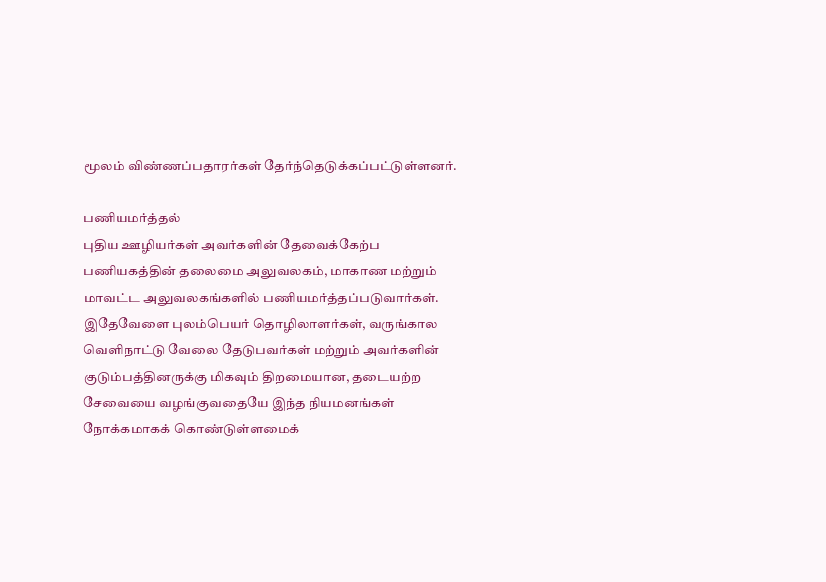மூலம் விண்ணப்பதாரர்கள் தேர்ந்தெடுக்கப்பட்டுள்ளனர்.

பணியமர்த்தல்
புதிய ஊழியர்கள் அவர்களின் தேவைக்கேற்ப பணியகத்தின் தலைமை அலுவலகம், மாகாண மற்றும் மாவட்ட அலுவலகங்களில் பணியமர்த்தப்படுவார்கள்.
இதேவேளை புலம்பெயர் தொழிலாளர்கள், வருங்கால வெளிநாட்டு வேலை தேடுபவர்கள் மற்றும் அவர்களின் குடும்பத்தினருக்கு மிகவும் திறமையான, தடையற்ற சேவையை வழங்குவதையே இந்த நியமனங்கள் நோக்கமாகக் கொண்டுள்ளமைக்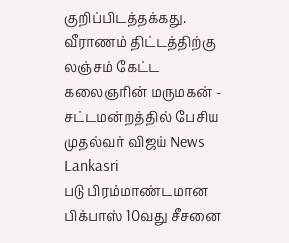குறிப்பிடத்தக்கது.
வீராணம் திட்டத்திற்கு லஞ்சம் கேட்ட கலைஞரின் மருமகன் - சட்டமன்றத்தில் பேசிய முதல்வர் விஜய் News Lankasri
படு பிரம்மாண்டமான பிக்பாஸ் 10வது சீசனை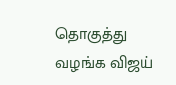தொகுத்து வழங்க விஜய்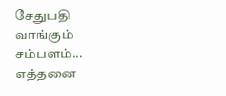சேதுபதி வாங்கும் சம்பளம்... எத்தனை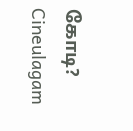கோடி? Cineulagam